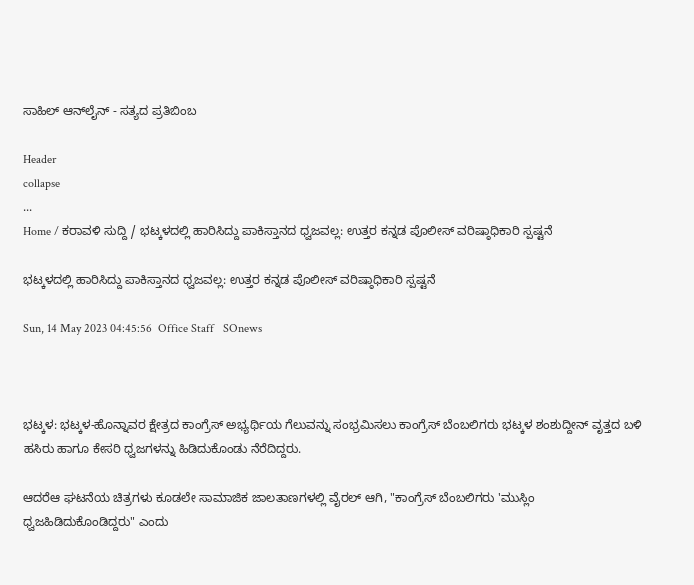ಸಾಹಿಲ್ ಆನ್‌ಲೈನ್ - ಸತ್ಯದ ಪ್ರತಿಬಿಂಬ

Header
collapse
...
Home / ಕರಾವಳಿ ಸುದ್ದಿ / ಭಟ್ಕಳದಲ್ಲಿ ಹಾರಿಸಿದ್ದು ಪಾಕಿಸ್ತಾನದ ಧ್ವಜವಲ್ಲ: ಉತ್ತರ ಕನ್ನಡ ಪೊಲೀಸ್ ವರಿಷ್ಠಾಧಿಕಾರಿ ಸ್ಪಷ್ಟನೆ

ಭಟ್ಕಳದಲ್ಲಿ ಹಾರಿಸಿದ್ದು ಪಾಕಿಸ್ತಾನದ ಧ್ವಜವಲ್ಲ: ಉತ್ತರ ಕನ್ನಡ ಪೊಲೀಸ್ ವರಿಷ್ಠಾಧಿಕಾರಿ ಸ್ಪಷ್ಟನೆ

Sun, 14 May 2023 04:45:56  Office Staff   SOnews



ಭಟ್ಕಳ: ಭಟ್ಕಳ-ಹೊನ್ನಾವರ ಕ್ಷೇತ್ರದ ಕಾಂಗ್ರೆಸ್ ಅಭ್ಯರ್ಥಿಯ ಗೆಲುವನ್ನು ಸಂಭ್ರಮಿಸಲು ಕಾಂಗ್ರೆಸ್ ಬೆಂಬಲಿಗರು ಭಟ್ಕಳ ಶಂಶುದ್ದೀನ್ ವೃತ್ತದ ಬಳಿ ಹಸಿರು ಹಾಗೂ ಕೇಸರಿ ಧ್ವಜಗಳನ್ನು ಹಿಡಿದುಕೊಂಡು ನೆರೆದಿದ್ದರು.

ಆದರೆಆ ಘಟನೆಯ ಚಿತ್ರಗಳು ಕೂಡಲೇ ಸಾಮಾಜಿಕ ಜಾಲತಾಣಗಳಲ್ಲಿ ವೈರಲ್ ಆಗಿ, "ಕಾಂಗ್ರೆಸ್ ಬೆಂಬಲಿಗರು 'ಮುಸ್ಲಿಂ ಧ್ವಜಹಿಡಿದುಕೊಂಡಿದ್ದರು" ಎಂದು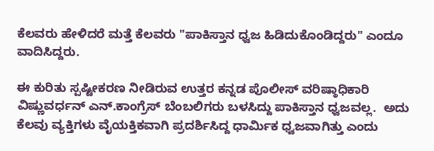ಕೆಲವರು ಹೇಳಿದರೆ ಮತ್ತೆ ಕೆಲವರು "ಪಾಕಿಸ್ತಾನ ಧ್ವಜ ಹಿಡಿದುಕೊಂಡಿದ್ದರು" ಎಂದೂ ವಾದಿಸಿದ್ದರು.

ಈ ಕುರಿತು ಸ್ಪಷ್ಟೀಕರಣ ನೀಡಿರುವ ಉತ್ತರ ಕನ್ನಡ ಪೊಲೀಸ್ ವರಿಷ್ಠಾಧಿಕಾರಿ ವಿಷ್ಣುವರ್ಧನ್ ಎನ್.ಕಾಂಗ್ರೆಸ್ ಬೆಂಬಲಿಗರು ಬಳಸಿದ್ದು ಪಾಕಿಸ್ತಾನ ಧ್ವಜವಲ್ಲ.  ಅದು ಕೆಲವು ವ್ಯಕ್ತಿಗಳು ವೈಯಕ್ತಿಕವಾಗಿ ಪ್ರದರ್ಶಿಸಿದ್ದ ಧಾರ್ಮಿಕ ಧ್ವಜವಾಗಿತ್ತು ಎಂದು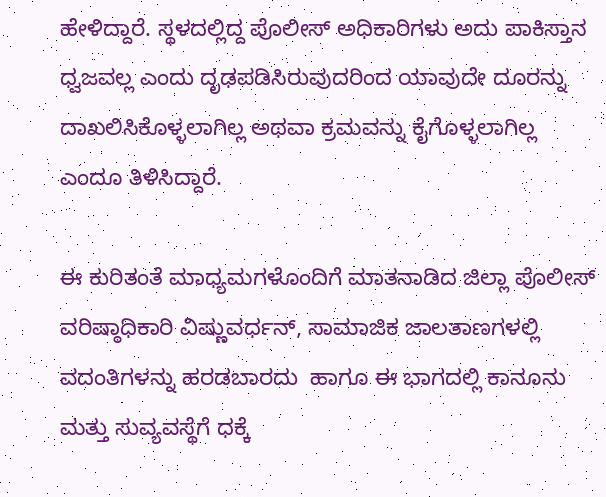ಹೇಳಿದ್ದಾರೆ. ಸ್ಥಳದಲ್ಲಿದ್ದ ಪೊಲೀಸ್ ಅಧಿಕಾರಿಗಳು ಅದು ಪಾಕಿಸ್ತಾನ ಧ್ವಜವಲ್ಲ ಎಂದು ದೃಢಪಡಿಸಿರುವುದರಿಂದ ಯಾವುದೇ ದೂರನ್ನು ದಾಖಲಿಸಿಕೊಳ್ಳಲಾಗಿಲ್ಲ ಅಥವಾ ಕ್ರಮವನ್ನು ಕೈಗೊಳ್ಳಲಾಗಿಲ್ಲ ಎಂದೂ ತಿಳಿಸಿದ್ದಾರೆ.

ಈ ಕುರಿತಂತೆ ಮಾಧ್ಯಮಗಳೊಂದಿಗೆ ಮಾತನಾಡಿದ ಜಿಲ್ಲಾ ಪೊಲೀಸ್ ವರಿಷ್ಠಾಧಿಕಾರಿ ವಿಷ್ಣುವರ್ಧನ್, ಸಾಮಾಜಿಕ ಜಾಲತಾಣಗಳಲ್ಲಿ ವದಂತಿಗಳನ್ನು ಹರಡಬಾರದು  ಹಾಗೂ ಈ ಭಾಗದಲ್ಲಿ ಕಾನೂನು ಮತ್ತು ಸುವ್ಯವಸ್ಥೆಗೆ ಧಕ್ಕೆ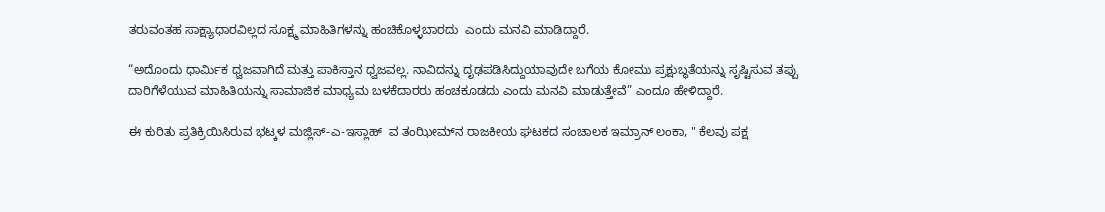ತರುವಂತಹ ಸಾಕ್ಷ್ಯಾಧಾರವಿಲ್ಲದ ಸೂಕ್ಷ್ಮ ಮಾಹಿತಿಗಳನ್ನು ಹಂಚಿಕೊಳ್ಳಬಾರದು  ಎಂದು ಮನವಿ ಮಾಡಿದ್ದಾರೆ.

“ಅದೊಂದು ಧಾರ್ಮಿಕ ಧ್ವಜವಾಗಿದೆ ಮತ್ತು ಪಾಕಿಸ್ತಾನ ಧ್ವಜವಲ್ಲ. ನಾವಿದನ್ನು ದೃಢಪಡಿಸಿದ್ದುಯಾವುದೇ ಬಗೆಯ ಕೋಮು ಪ್ರಕ್ಷುಬ್ಧತೆಯನ್ನು ಸೃಷ್ಟಿಸುವ ತಪ್ಪು ದಾರಿಗೆಳೆಯುವ ಮಾಹಿತಿಯನ್ನು ಸಾಮಾಜಿಕ ಮಾಧ್ಯಮ ಬಳಕೆದಾರರು ಹಂಚಕೂಡದು ಎಂದು ಮನವಿ ಮಾಡುತ್ತೇವೆ” ಎಂದೂ ಹೇಳಿದ್ದಾರೆ.

ಈ ಕುರಿತು ಪ್ರತಿಕ್ರಿಯಿಸಿರುವ ಭಟ್ಕಳ ಮಜ್ಲಿಸ್-ಎ-ಇಸ್ಲಾಹ್  ವ ತಂಝೀಮ್‍ನ ರಾಜಕೀಯ ಘಟಕದ ಸಂಚಾಲಕ ಇಮ್ರಾನ್ ಲಂಕಾ, " ಕೆಲವು ಪಕ್ಷ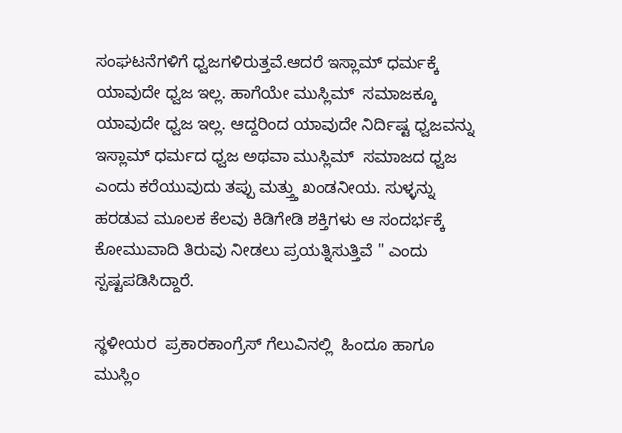ಸಂಘಟನೆಗಳಿಗೆ ಧ್ವಜಗಳಿರುತ್ತವೆ.ಆದರೆ ಇಸ್ಲಾಮ್ ಧರ್ಮಕ್ಕೆ ಯಾವುದೇ ಧ್ವಜ ಇಲ್ಲ. ಹಾಗೆಯೇ ಮುಸ್ಲಿಮ್  ಸಮಾಜಕ್ಕೂ ಯಾವುದೇ ಧ್ವಜ ಇಲ್ಲ. ಆದ್ದರಿಂದ ಯಾವುದೇ ನಿರ್ದಿಷ್ಟ ಧ್ವಜವನ್ನು ಇಸ್ಲಾಮ್ ಧರ್ಮದ ಧ್ವಜ ಅಥವಾ ಮುಸ್ಲಿಮ್  ಸಮಾಜದ ಧ್ವಜ ಎಂದು ಕರೆಯುವುದು ತಪ್ಪು ಮತ್ತ್ತು ಖಂಡನೀಯ. ಸುಳ್ಳನ್ನು ಹರಡುವ ಮೂಲಕ ಕೆಲವು ಕಿಡಿಗೇಡಿ ಶಕ್ತಿಗಳು ಆ ಸಂದರ್ಭಕ್ಕೆ ಕೋಮುವಾದಿ ತಿರುವು ನೀಡಲು ಪ್ರಯತ್ನಿಸುತ್ತಿವೆ " ಎಂದು ಸ್ಪಷ್ಟಪಡಿಸಿದ್ದಾರೆ.

ಸ್ಥಳೀಯರ  ಪ್ರಕಾರಕಾಂಗ್ರೆಸ್ ಗೆಲುವಿನಲ್ಲಿ  ಹಿಂದೂ ಹಾಗೂ ಮುಸ್ಲಿಂ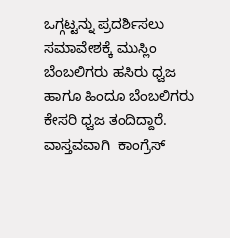ಒಗ್ಗಟ್ಟನ್ನು ಪ್ರದರ್ಶಿಸಲು ಸಮಾವೇಶಕ್ಕೆ ಮುಸ್ಲಿಂ ಬೆಂಬಲಿಗರು ಹಸಿರು ಧ್ವಜ ಹಾಗೂ ಹಿಂದೂ ಬೆಂಬಲಿಗರು ಕೇಸರಿ ಧ್ವಜ ತಂದಿದ್ದಾರೆ. ವಾಸ್ತವವಾಗಿ  ಕಾಂಗ್ರೆಸ್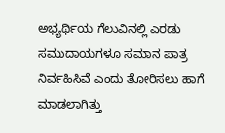ಅಭ್ಯರ್ಥಿಯ ಗೆಲುವಿನಲ್ಲಿ ಎರಡು ಸಮುದಾಯಗಳೂ ಸಮಾನ ಪಾತ್ರ ನಿರ್ವಹಿಸಿವೆ ಎಂದು ತೋರಿಸಲು ಹಾಗೆ ಮಾಡಲಾಗಿತ್ತು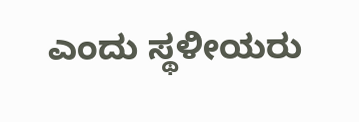ಎಂದು ಸ್ಥಳೀಯರು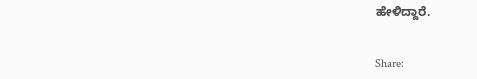ಹೇಳಿದ್ದಾರೆ.


Share: